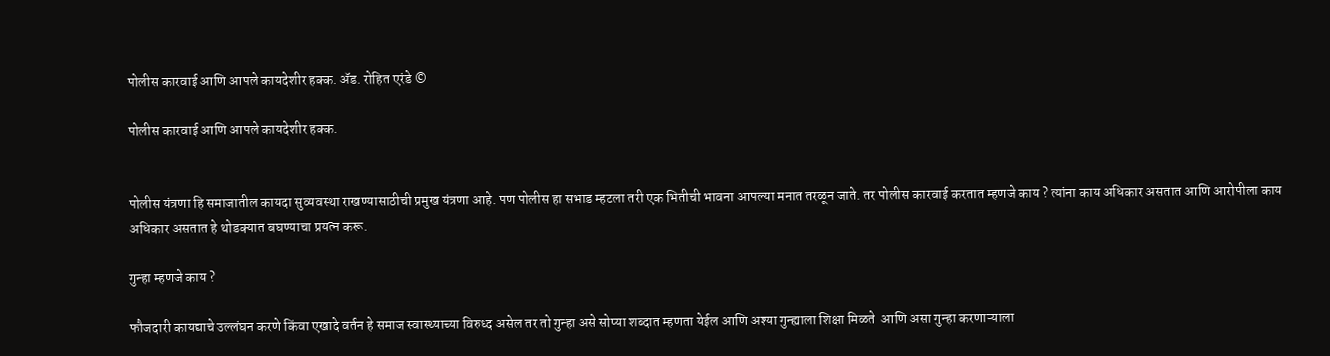पोलीस कारवाई आणि आपले कायदेशीर हक्क. ॲड. रोहित एरंडे ©

पोलीस कारवाई आणि आपले कायदेशीर हक्क.


पोलीस यंत्रणा हि समाजातील कायदा सुव्यवस्था राखण्यासाठीची प्रमुख यंत्रणा आहे. पण पोलीस हा सभाड म्हटला तरी एक भितीची भावना आपल्या मनात तरळून जाते. तर पोलीस कारवाई करतात म्हणजे काय ? त्यांना काय अधिकार असतात आणि आरोपीला काय अधिकार असतात हे थोडक्यात बघण्याचा प्रयत्न करू.

गुन्हा म्हणजे काय ?

फौजदारी कायद्याचे उल्लंघन करणे किंवा एखादे वर्तन हे समाज स्वास्थ्याच्या विरुध्द असेल तर तो गुन्हा असे सोप्या शब्दात म्हणता येईल आणि अश्या गुन्ह्याला शिक्षा मिळते  आणि असा गुन्हा करणाऱ्याला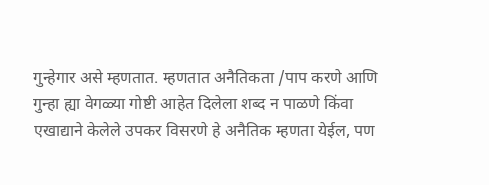गुन्हेगार असे म्हणतात. म्हणतात अनैतिकता /पाप करणे आणि गुन्हा ह्या वेगळ्या गोष्टी आहेत दिलेला शब्द न पाळणे किंवा एखाद्याने केलेले उपकर विसरणे हे अनैतिक म्हणता येईल, पण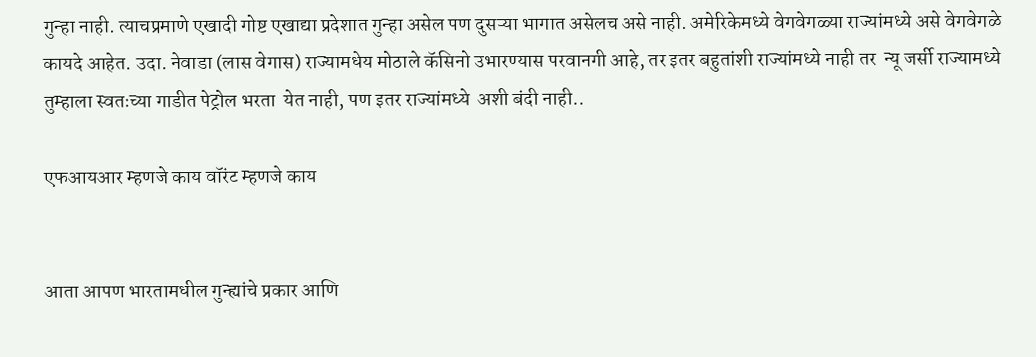गुन्हा नाही. त्याचप्रमाणे एखादी गोष्ट एखाद्या प्रदेशात गुन्हा असेल पण दुसऱ्या भागात असेलच असे नाही. अमेरिकेमध्ये वेगवेगळ्या राज्यांमध्ये असे वेगवेगळे कायदे आहेत. उदा. नेवाडा (लास वेगास) राज्यामधेय मोठाले कॅसिनो उभारण्यास परवानगी आहे, तर इतर बहुतांशी राज्यांमध्ये नाही तर  न्यू जर्सी राज्यामध्ये तुम्हाला स्वतःच्या गाडीत पेट्रोल भरता  येत नाही, पण इतर राज्यांमध्ये  अशी बंदी नाही..

एफआयआर म्हणजे काय वॉरंट म्हणजे काय


आता आपण भारतामधील गुन्ह्यांचे प्रकार आणि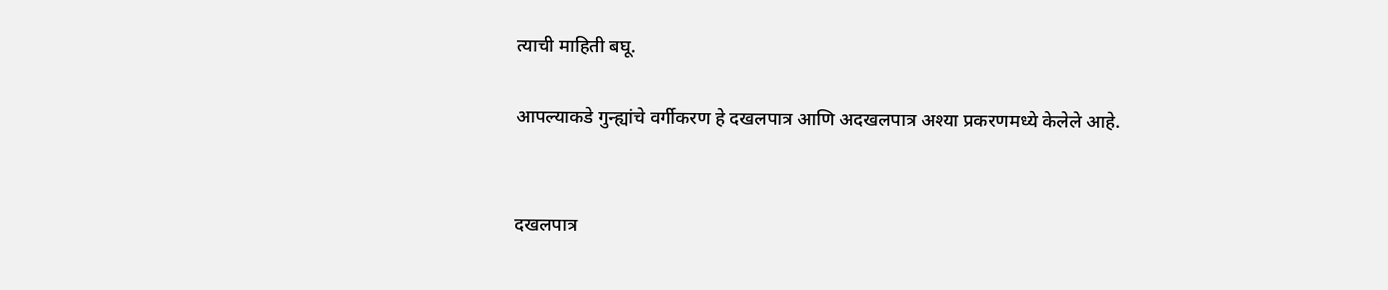त्याची माहिती बघू.

आपल्याकडे गुन्ह्यांचे वर्गीकरण हे दखलपात्र आणि अदखलपात्र अश्या प्रकरणमध्ये केलेले आहे.


दखलपात्र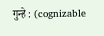गुन्हे : (cognizable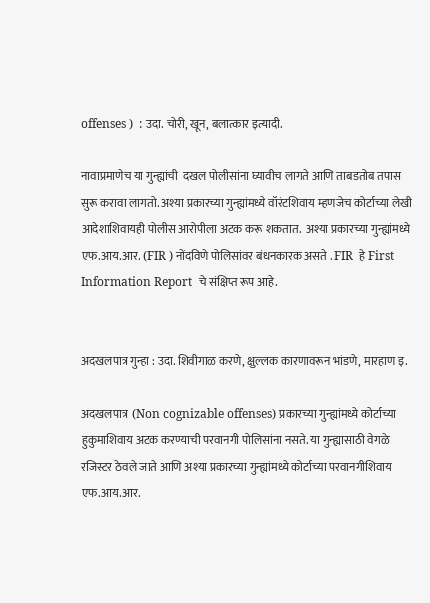offenses )  : उदा. चोरी, खून, बलात्कार इत्यादी.

नावाप्रमाणेच या गुन्ह्यांची  दखल पोलीसांना घ्यावीच लागते आणि ताबडतोब तपास सुरू करावा लागतो. अश्या प्रकारच्या गुन्ह्यांमध्ये वॉरंटशिवाय म्हणजेच कोर्टाच्या लेखी आदेशाशिवायही पोलीस आरोपीला अटक करू शकतात.  अश्या प्रकारच्या गुन्ह्यांमध्ये एफ.आय.आर. (FIR ) नोंदविणे पोलिसांवर बंधनकारक असते . FIR  हे First Information Report  चे संक्षिप्त रूप आहे.


अदखलपात्र गुन्हा : उदा. शिवीगाळ करणे, क्षुल्लक कारणावरून भांडणे, मारहाण इ.

अदखलपात्र  (Non cognizable offenses) प्रकारच्या गुन्ह्यांमध्ये कोर्टाच्या हुकुमाशिवाय अटक करण्याची परवानगी पोलिसांना नसते. या गुन्ह्यासाठी वेगळे रजिस्टर ठेवले जाते आणि अश्या प्रकारच्या गुन्ह्यांमध्ये कोर्टाच्या परवानगीशिवाय एफ.आय.आर.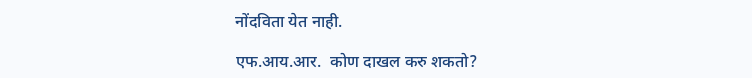नोंदविता येत नाही.

एफ.आय.आर.  कोण दाखल करु शकतो?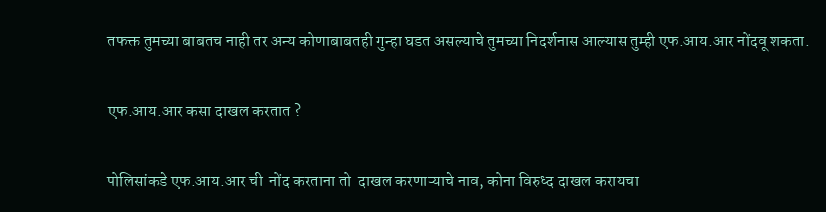तफक्त तुमच्या बाबतच नाही तर अन्य कोणाबाबतही गुन्हा घडत असल्याचे तुमच्या निदर्शनास आल्यास तुम्ही एफ.आय.आर नोंदवू शकता.


एफ.आय.आर कसा दाखल करतात ?


पोलिसांकडे एफ.आय.आर ची  नोंद करताना तो  दाखल करणाऱ्याचे नाव, कोना विरुध्द दाखल करायचा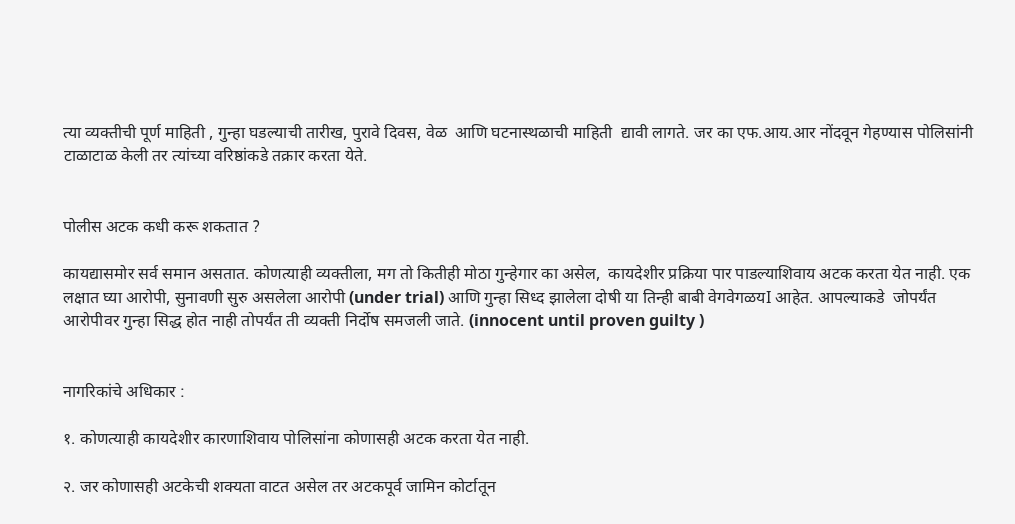त्या व्यक्तीची पूर्ण माहिती , गुन्हा घडल्याची तारीख, पुरावे दिवस, वेळ  आणि घटनास्थळाची माहिती  द्यावी लागते. जर का एफ.आय.आर नोंदवून गेहण्यास पोलिसांनी टाळाटाळ केली तर त्यांच्या वरिष्ठांकडे तक्रार करता येते.


पोलीस अटक कधी करू शकतात ?

कायद्यासमोर सर्व समान असतात. कोणत्याही व्यक्तीला, मग तो कितीही मोठा गुन्हेगार का असेल,  कायदेशीर प्रक्रिया पार पाडल्याशिवाय अटक करता येत नाही. एक लक्षात घ्या आरोपी, सुनावणी सुरु असलेला आरोपी (under trial) आणि गुन्हा सिध्द झालेला दोषी या तिन्ही बाबी वेगवेगळयI आहेत. आपल्याकडे  जोपर्यंत आरोपीवर गुन्हा सिद्ध होत नाही तोपर्यंत ती व्यक्ती निर्दोष समजली जाते. (innocent until proven guilty )


नागरिकांचे अधिकार :

१. कोणत्याही कायदेशीर कारणाशिवाय पोलिसांना कोणासही अटक करता येत नाही.

२. जर कोणासही अटकेची शक्यता वाटत असेल तर अटकपूर्व जामिन कोर्टातून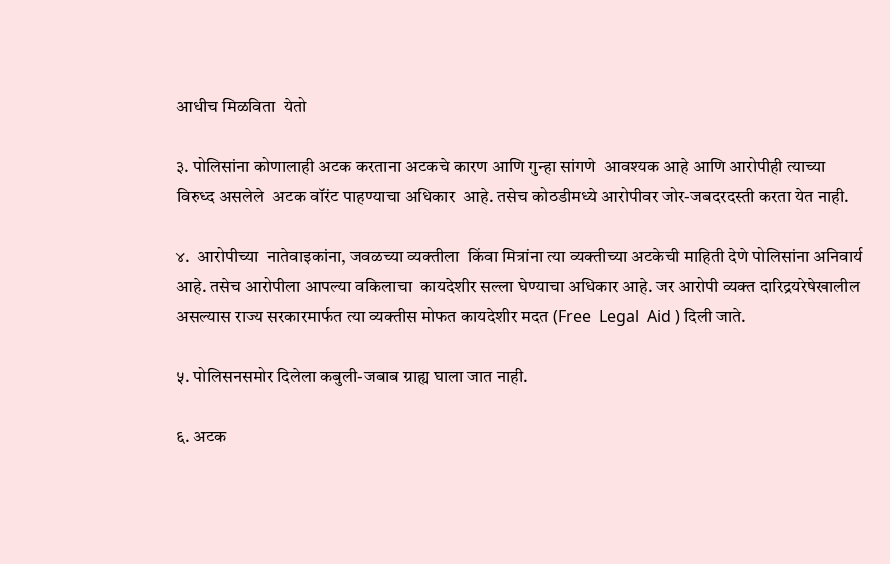आधीच मिळविता  येतो

३. पोलिसांना कोणालाही अटक करताना अटकचे कारण आणि गुन्हा सांगणे  आवश्यक आहे आणि आरोपीही त्याच्या विरुध्द असलेले  अटक वॉरंट पाहण्याचा अधिकार  आहे. तसेच कोठडीमध्ये आरोपीवर जोर-जबदरदस्ती करता येत नाही.

४.  आरोपीच्या  नातेवाइकांना, जवळच्या व्यक्तीला  किंवा मित्रांना त्या व्यक्तीच्या अटकेची माहिती देणे पोलिसांना अनिवार्य आहे. तसेच आरोपीला आपल्या वकिलाचा  कायदेशीर सल्ला घेण्याचा अधिकार आहे. जर आरोपी व्यक्त दारिद्रयरेषेखालील असल्यास राज्य सरकारमार्फत त्या व्यक्तीस मोफत कायदेशीर मदत (Free  Legal  Aid ) दिली जाते.

५. पोलिसनसमोर दिलेला कबुली-जबाब ग्राह्य घाला जात नाही.

६. अटक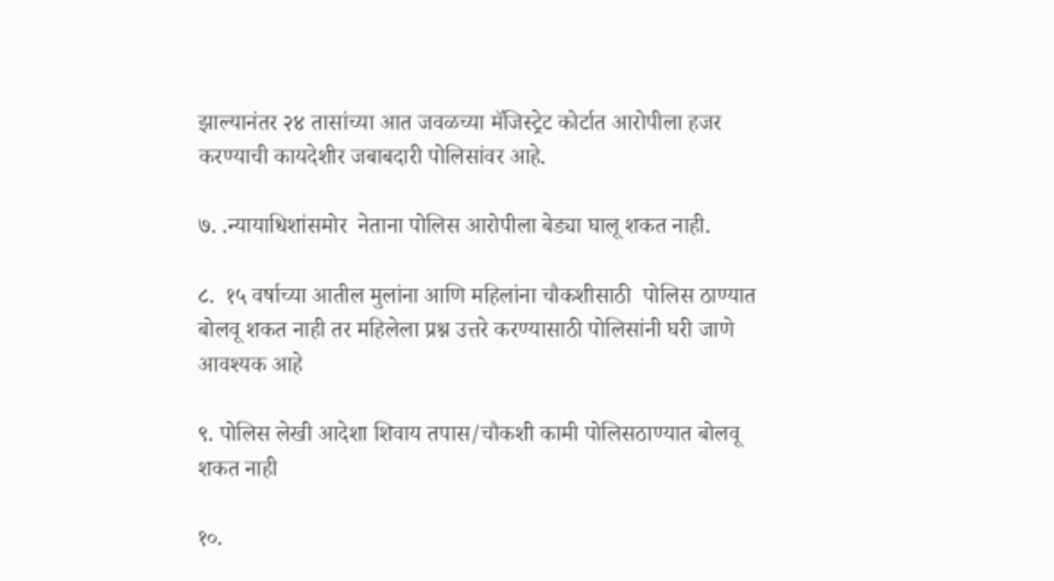झाल्यानंतर २४ तासांच्या आत जवळच्या मॅजिस्ट्रेट कोर्टात आरोपीला हजर करण्याची कायदेशीर जबाबदारी पोलिसांवर आहे.

७. .न्यायाधिशांसमोर  नेताना पोलिस आरोपीला बेड्या घालू शकत नाही.

८.  १५ वर्षाच्या आतील मुलांना आणि महिलांना चौकशीसाठी  पोलिस ठाण्यात बोलवू शकत नाही तर महिलेला प्रश्न उत्तरे करण्यासाठी पोलिसांनी घरी जाणे आवश्यक आहे

९. पोलिस लेखी आदेशा शिवाय तपास/चौकशी कामी पोलिसठाण्यात बोलवू शकत नाही

१०.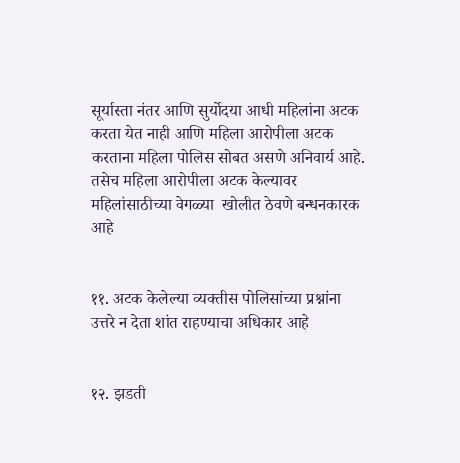सूर्यास्ता नंतर आणि सुर्योदया आधी महिलांना अटक करता येत नाही आणि महिला आरोपीला अटक करताना महिला पोलिस सोबत असणे अनिवार्य आहे. तसेच महिला आरोपीला अटक केल्यावर महिलांसाठीच्या वेगळ्या  खोलीत ठेवणे बन्धनकारक आहे


११. अटक केलेल्या व्यक्तीस पोलिसांच्या प्रश्नांना  उत्तरे न देता शांत राहण्याचा अधिकार आहे


१२. झडती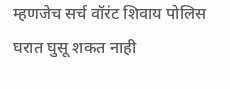म्हणजेच सर्च वॉरंट शिवाय पोलिस घरात घुसू शकत नाही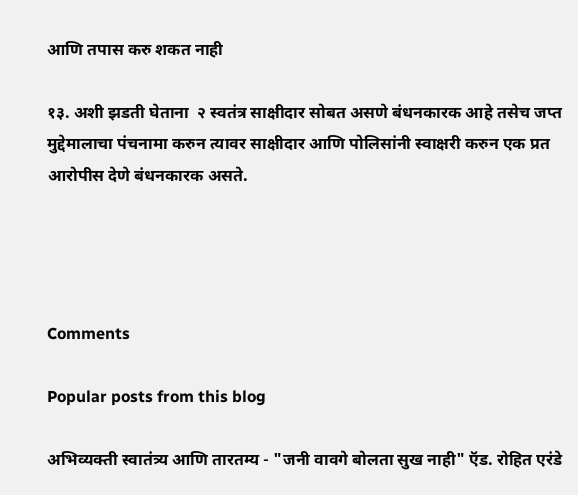आणि तपास करु शकत नाही

१३. अशी झडती घेताना  २ स्वतंत्र साक्षीदार सोबत असणे बंधनकारक आहे तसेच जप्त मुद्देमालाचा पंचनामा करुन त्यावर साक्षीदार आणि पोलिसांनी स्वाक्षरी करुन एक प्रत आरोपीस देणे बंधनकारक असते.




Comments

Popular posts from this blog

अभिव्यक्ती स्वातंत्र्य आणि तारतम्य - "जनी वावगे बोलता सुख नाही" ऍड. रोहित एरंडे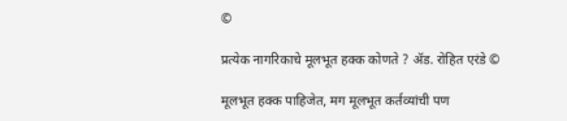©

प्रत्येक नागरिकाचे मूलभूत हक्क कोणते ? ॲड. रोहित एरंडे ©

मूलभूत हक्क पाहिजेत, मग मूलभूत कर्तव्यांची पण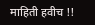माहिती हवीच !!